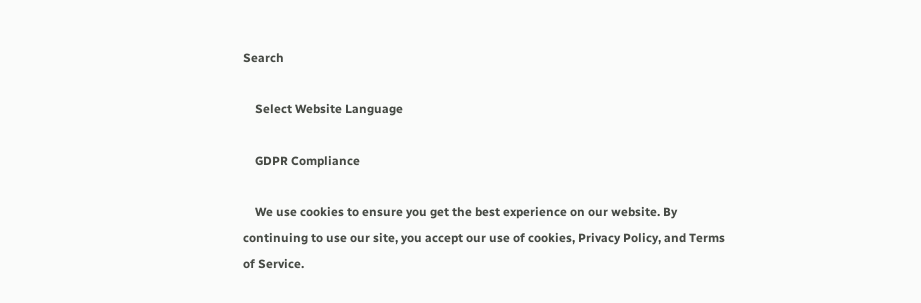Search

    Select Website Language

    GDPR Compliance

    We use cookies to ensure you get the best experience on our website. By continuing to use our site, you accept our use of cookies, Privacy Policy, and Terms of Service.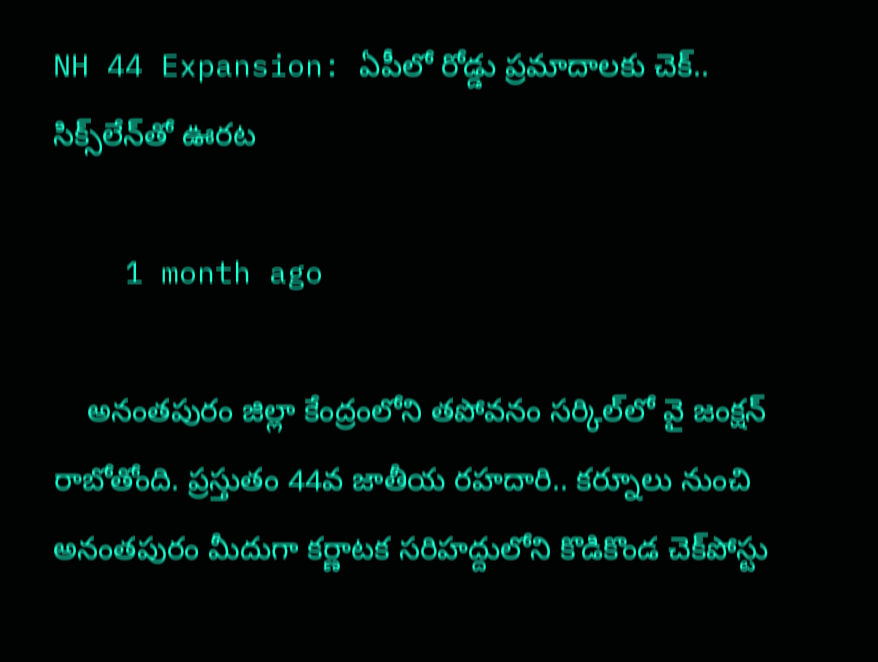NH 44 Expansion: ఏపీలో రోడ్డు ప్రమాదాలకు చెక్‌.. సిక్స్‌లేన్‌తో ఊరట

    1 month ago

    అనంతపురం జిల్లా కేంద్రంలోని తపోవనం సర్కిల్‌లో వై జంక్షన్‌ రాబోతోంది. ప్రస్తుతం 44వ జాతీయ రహదారి.. కర్నూలు నుంచి అనంతపురం మీదుగా కర్ణాటక సరిహద్దులోని కొడికొండ చెక్‌పోస్టు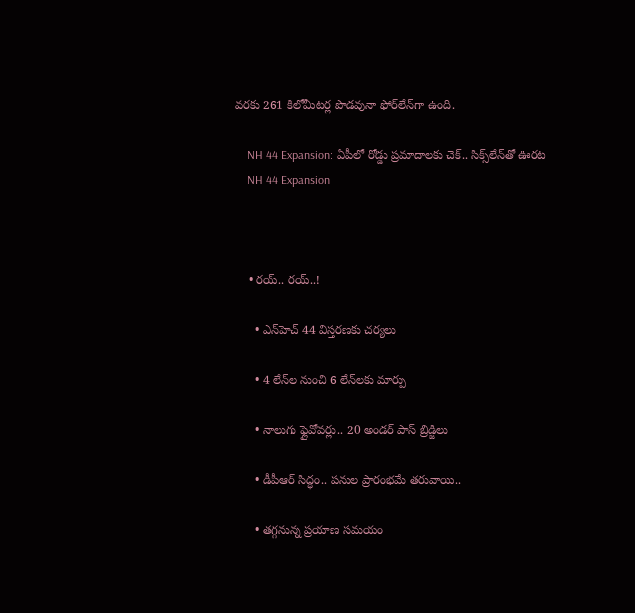వరకు 261 కిలోమీటర్ల పొడవునా ఫోర్‌లేన్‌గా ఉంది.

    NH 44 Expansion: ఏపీలో రోడ్డు ప్రమాదాలకు చెక్‌.. సిక్స్‌లేన్‌తో ఊరట
    NH 44 Expansion



    • రయ్‌.. రయ్‌..!

      • ఎన్‌హెచ్‌ 44 విస్తరణకు చర్యలు

      • 4 లేన్‌ల నుంచి 6 లేన్‌లకు మార్పు

      • నాలుగు ఫ్లైవోవర్లు.. 20 అండర్‌ పాస్‌ బ్రిడ్జిలు

      • డీపీఆర్‌ సిద్ధం.. పనుల ప్రారంభమే తరువాయి..

      • తగ్గనున్న ప్రయాణ సమయం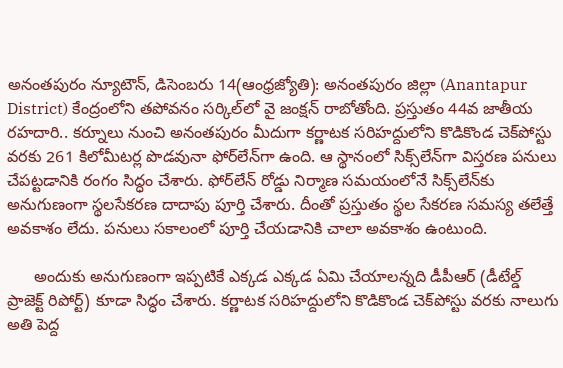అనంతపురం న్యూటౌన్‌, డిసెంబరు 14(ఆంధ్రజ్యోతి): అనంతపురం జిల్లా (Anantapur District) కేంద్రంలోని తపోవనం సర్కిల్‌లో వై జంక్షన్‌ రాబోతోంది. ప్రస్తుతం 44వ జాతీయ రహదారి.. కర్నూలు నుంచి అనంతపురం మీదుగా కర్ణాటక సరిహద్దులోని కొడికొండ చెక్‌పోస్టు వరకు 261 కిలోమీటర్ల పొడవునా ఫోర్‌లేన్‌గా ఉంది. ఆ స్థానంలో సిక్స్‌లేన్‌గా విస్తరణ పనులు చేపట్టడానికి రంగం సిద్ధం చేశారు. ఫోర్‌లేన్‌ రోడ్డు నిర్మాణ సమయంలోనే సిక్స్‌లేన్‌కు అనుగుణంగా స్థలసేకరణ దాదాపు పూర్తి చేశారు. దీంతో ప్రస్తుతం స్థల సేకరణ సమస్య తలేత్తే అవకాశం లేదు. పనులు సకాలంలో పూర్తి చేయడానికి చాలా అవకాశం ఉంటుంది.

      అందుకు అనుగుణంగా ఇప్పటికే ఎక్కడ ఎక్కడ ఏమి చేయాలన్నది డీపీఆర్‌ (డీటేల్డ్‌ ప్రాజెక్ట్‌ రిపోర్ట్‌) కూడా సిద్ధం చేశారు. కర్ణాటక సరిహద్దులోని కొడికొండ చెక్‌పోస్టు వరకు నాలుగు అతి పెద్ద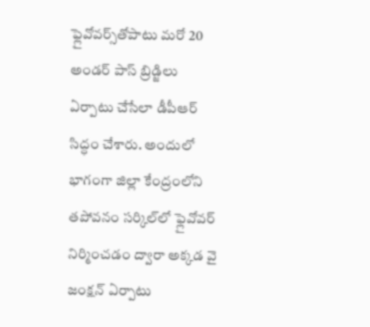ఫ్లైవోవర్స్‌తోపాటు మరో 20 అండర్‌ పాస్‌ బ్రిడ్జిలు ఏర్పాటు చేసేలా డీపీఆర్‌ సిద్ధం చేశారు. అందులో భాగంగా జిల్లా కేంద్రంలోని తపోవనం సర్కిల్‌లో ఫ్లైవోవర్‌ నిర్మించడం ద్వారా అక్కడ వై జంక్షన్‌ ఏర్పాటు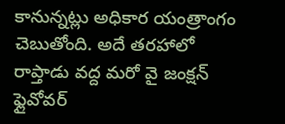కానున్నట్లు అధికార యంత్రాంగం చెబుతోంది. అదే తరహాలో రాప్తాడు వద్ద మరో వై జంక్షన్‌ ఫ్లైవోవర్‌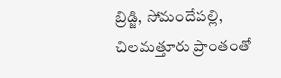బ్రిడ్జి, సోమందేపల్లి, చిలమత్తూరు ప్రాంతంతో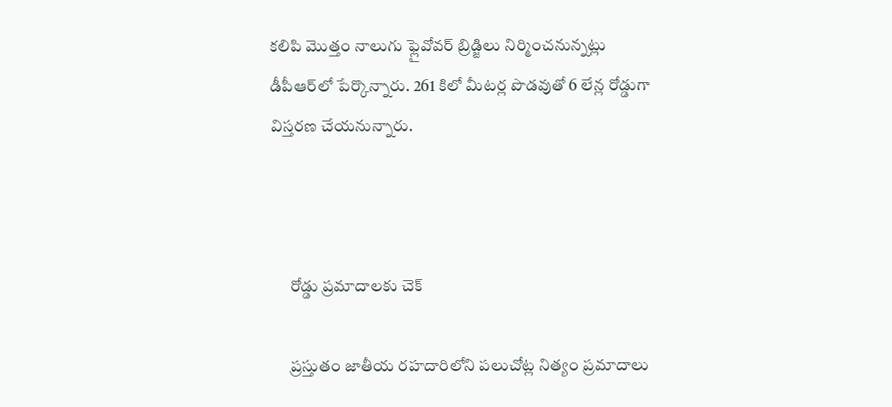కలిపి మొత్తం నాలుగు ఫ్లైవోవర్‌ బ్రిడ్జిలు నిర్మించనున్నట్లు డీపీఆర్‌లో పేర్కొన్నారు. 261 కిలో మీటర్ల పొడవుతో 6 లేన్ల రోడ్డుగా విస్తరణ చేయనున్నారు.



      రోడ్డు ప్రమాదాలకు చెక్‌

      ప్రస్తుతం జాతీయ రహదారిలోని పలుచోట్ల నిత్యం ప్రమాదాలు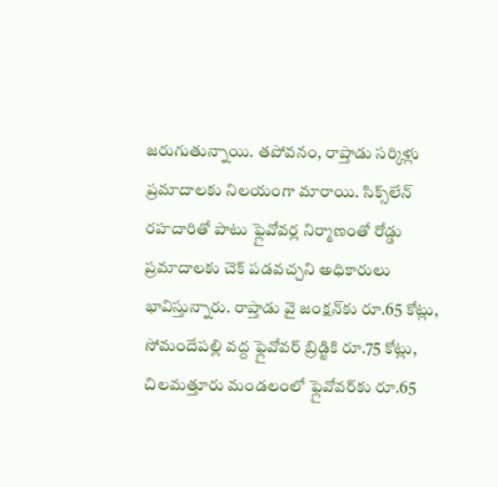జరుగుతున్నాయి. తపోవనం, రాప్తాడు సర్కిళ్లు ప్రమాదాలకు నిలయంగా మారాయి. సిక్స్‌లేన్‌ రహదారితో పాటు ఫ్లైవోవర్ల నిర్మాణంతో రోడ్డు ప్రమాదాలకు చెక్‌ పడవచ్చని అధికారులు భావిస్తున్నారు. రాప్తాడు వై జంక్షన్‌కు రూ.65 కోట్లు, సోమందేపల్లి వద్ద ఫ్లైవోవర్‌ బ్రిడ్జికి రూ.75 కోట్లు, చిలమత్తూరు మండలంలో ఫ్లైవోవర్‌కు రూ.65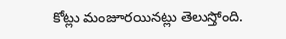కోట్లు మంజూరయినట్లు తెలుస్తోంది.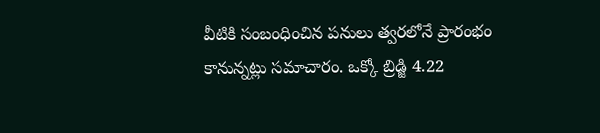వీటికి సంబంధించిన పనులు త్వరలోనే ప్రారంభం కానున్నట్లు సమాచారం. ఒక్కో బ్రిడ్జి 4.22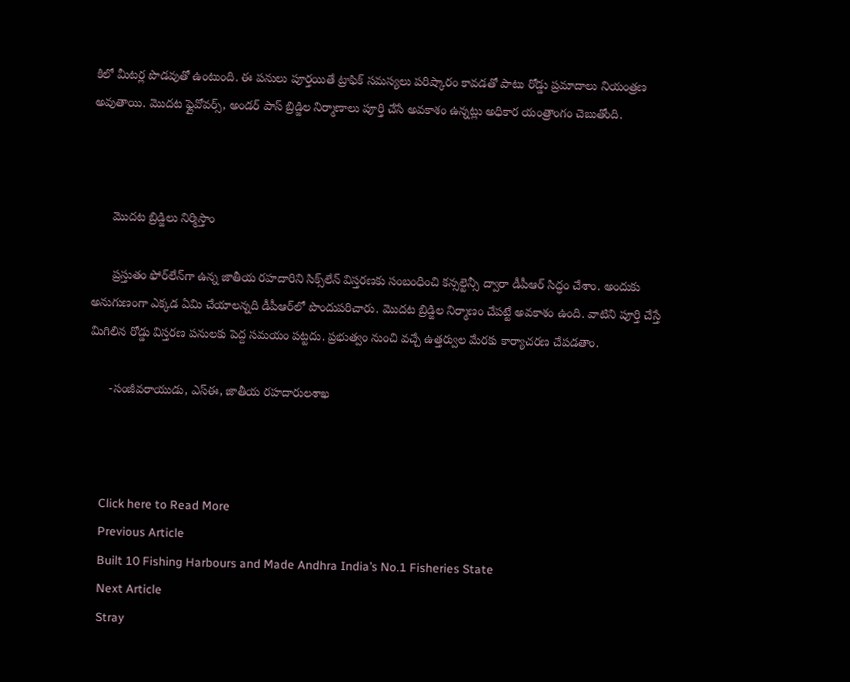కిలో మీటర్ల పొడవుతో ఉంటుంది. ఈ పనులు పూర్తయితే ట్రాఫిక్‌ సమస్యలు పరిష్కారం కావడతో పాటు రోడ్డు ప్రమాదాలు నియంత్రణ అవుతాయి. మొదట ఫ్లైవోవర్స్‌, అండర్‌ పాస్‌ బ్రిడ్జిల నిర్మాణాలు పూర్తి చేసే అవకాశం ఉన్నట్లు అధికార యంత్రాంగం చెబుతోంది.



      మొదట బ్రిడ్జిలు నిర్మిస్తాం

      ప్రస్తుతం ఫోర్‌లేన్‌గా ఉన్న జాతీయ రహదారిని సిక్స్‌లేన్‌ విస్తరణకు సంబంధించి కన్సల్టెన్సీ ద్వారా డీపీఆర్‌ సిద్ధం చేశాం. అందుకు అనుగుణంగా ఎక్కడ ఏమి చేయాలన్నది డీపీఆర్‌లో పొందుపరిచారు. మొదట బ్రిడ్జిల నిర్మాణం చేపట్టే అవకాశం ఉంది. వాటిని పూర్తి చేస్తే మిగిలిన రోడ్డు విస్తరణ పనులకు పెద్ద సమయం పట్టదు. ప్రభుత్వం నుంచి వచ్చే ఉత్తర్వుల మేరకు కార్యాచరణ చేపడతాం.

      -సంజీవరాయుడు, ఎస్‌ఈ, జాతీయ రహదారులశాఖ



    Click here to Read More
    Previous Article
    Built 10 Fishing Harbours and Made Andhra India’s No.1 Fisheries State
    Next Article
    Stray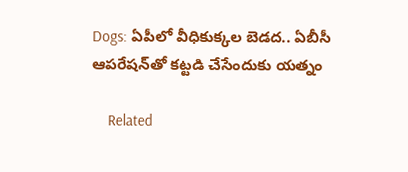Dogs: ఏపీలో వీధికుక్కల బెడద.. ఏబీసీ ఆపరేషన్‌తో కట్టడి చేసేందుకు యత్నం

    Related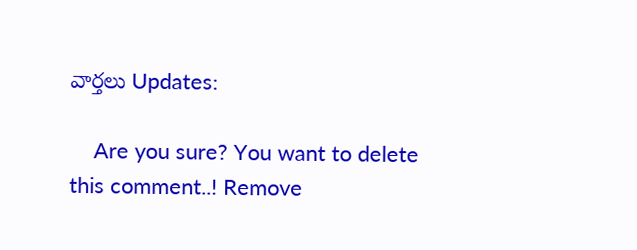వార్తలు Updates:

    Are you sure? You want to delete this comment..! Remove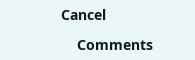Cancel

    Comments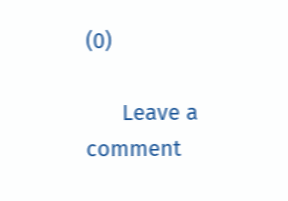(0)

      Leave a comment